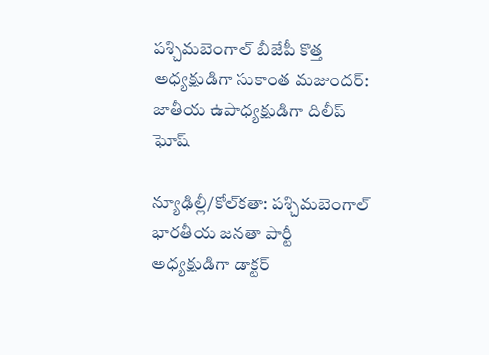పశ్చిమబెంగాల్ బీజేపీ కొత్త అధ్యక్షుడిగా సుకాంత మజుందర్: జాతీయ ఉపాధ్యక్షుడిగా దిలీప్ ఘోష్

న్యూఢిల్లీ/కోల్‌కతా: పశ్చిమబెంగాల్ భారతీయ జనతా పార్టీ అధ్యక్షుడిగా డాక్టర్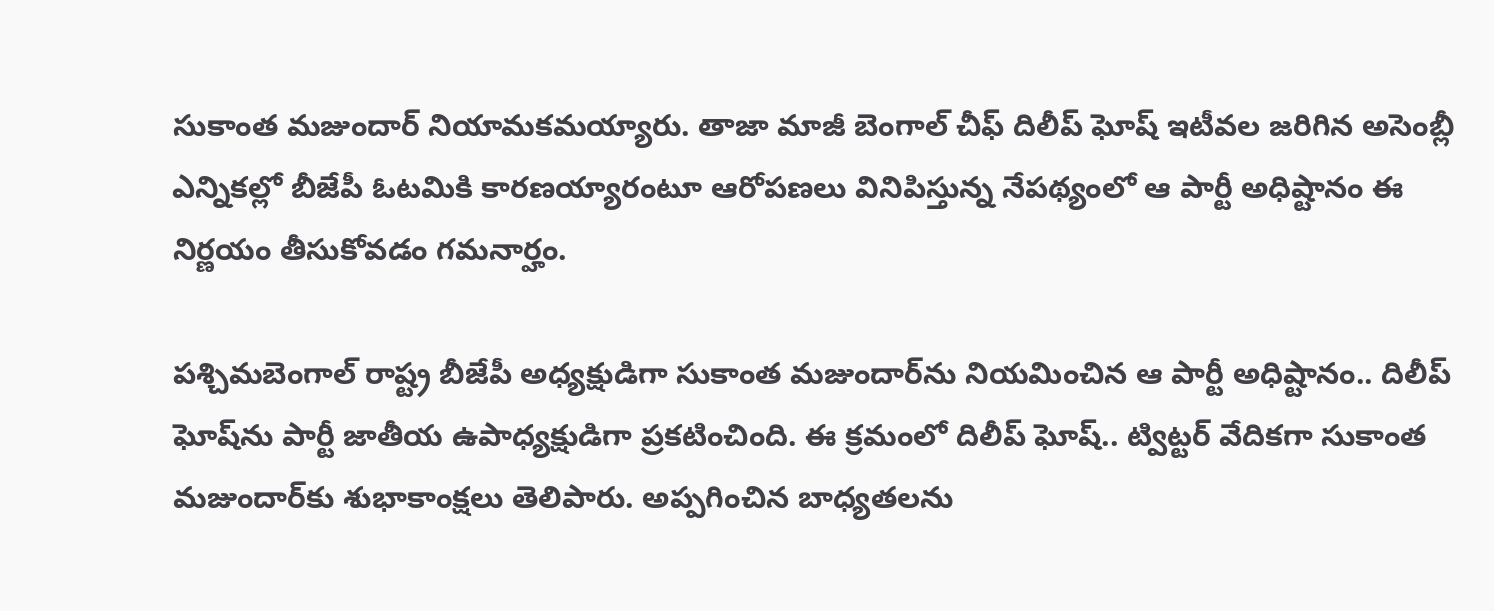సుకాంత మజుందార్‌ నియామకమయ్యారు. తాజా మాజీ బెంగాల్ చీఫ్ దిలీప్ ఘోష్ ఇటీవల జరిగిన అసెంబ్లీ ఎన్నికల్లో బీజేపీ ఓటమికి కారణయ్యారంటూ ఆరోపణలు వినిపిస్తున్న నేపథ్యంలో ఆ పార్టీ అధిష్టానం ఈ నిర్ణయం తీసుకోవడం గమనార్హం.

పశ్చిమబెంగాల్ రాష్ట్ర బీజేపీ అధ్యక్షుడిగా సుకాంత మజుందార్‌ను నియమించిన ఆ పార్టీ అధిష్టానం.. దిలీప్ ఘోష్‌ను పార్టీ జాతీయ ఉపాధ్యక్షుడిగా ప్రకటించింది. ఈ క్రమంలో దిలీప్ ఘోష్.. ట్విట్టర్ వేదికగా సుకాంత మజుందార్‌కు శుభాకాంక్షలు తెలిపారు. అప్పగించిన బాధ్యతలను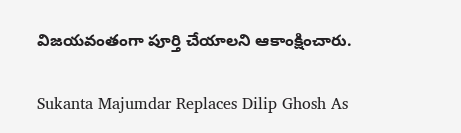విజయవంతంగా పూర్తి చేయాలని ఆకాంక్షించారు.

Sukanta Majumdar Replaces Dilip Ghosh As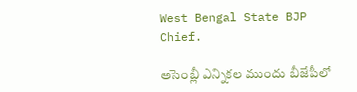West Bengal State BJP Chief.

అసెంబ్లీ ఎన్నికల ముందు బీజేపీలో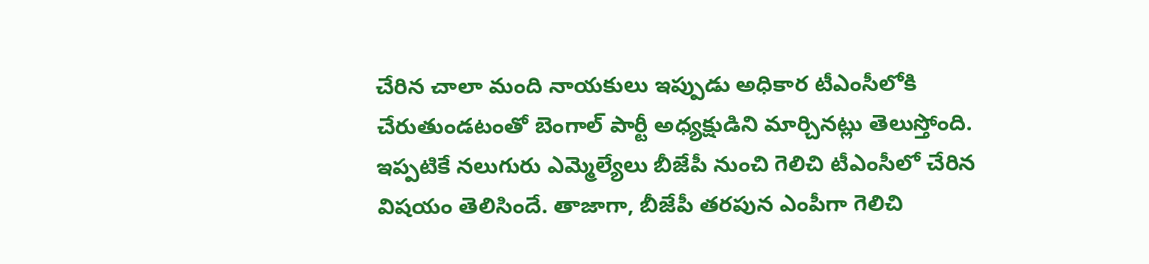చేరిన చాలా మంది నాయకులు ఇప్పుడు అధికార టీఎంసీలోకి చేరుతుండటంతో బెంగాల్ పార్టీ అధ్యక్షుడిని మార్చినట్లు తెలుస్తోంది. ఇప్పటికే నలుగురు ఎమ్మెల్యేలు బీజేపీ నుంచి గెలిచి టీఎంసీలో చేరిన విషయం తెలిసిందే. తాజాగా, బీజేపీ తరపున ఎంపీగా గెలిచి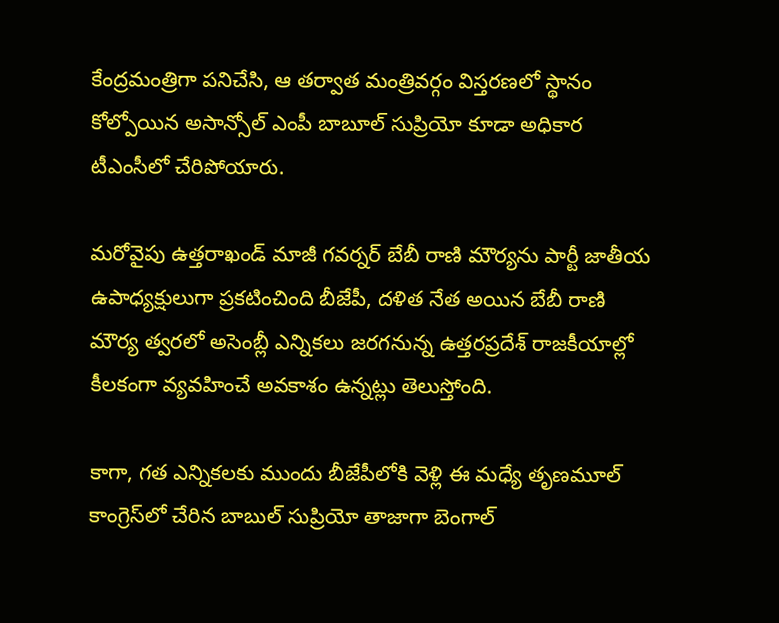కేంద్రమంత్రిగా పనిచేసి, ఆ తర్వాత మంత్రివర్గం విస్తరణలో స్థానం కోల్పోయిన అసాన్సోల్ ఎంపీ బాబూల్ సుప్రియో కూడా అధికార టీఎంసీలో చేరిపోయారు.

మరోవైపు ఉత్తరాఖండ్ మాజీ గవర్నర్ బేబీ రాణి మౌర్యను పార్టీ జాతీయ ఉపాధ్యక్షులుగా ప్రకటించింది బీజేపీ, దళిత నేత అయిన బేబీ రాణి మౌర్య త్వరలో అసెంబ్లీ ఎన్నికలు జరగనున్న ఉత్తరప్రదేశ్ రాజకీయాల్లో కీలకంగా వ్యవహించే అవకాశం ఉన్నట్లు తెలుస్తోంది.

కాగా, గత ఎన్నికలకు ముందు బీజేపీలోకి వెళ్లి ఈ మధ్యే తృణమూల్ కాంగ్రెస్‌లో చేరిన బాబుల్ సుప్రియో తాజాగా బెంగాల్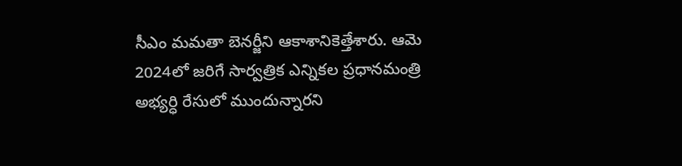సీఎం మమతా బెనర్జీని ఆకాశానికెత్తేశారు. ఆమె 2024లో జరిగే సార్వత్రిక ఎన్నికల ప్రధానమంత్రి అభ్యర్ధి రేసులో ముందున్నారని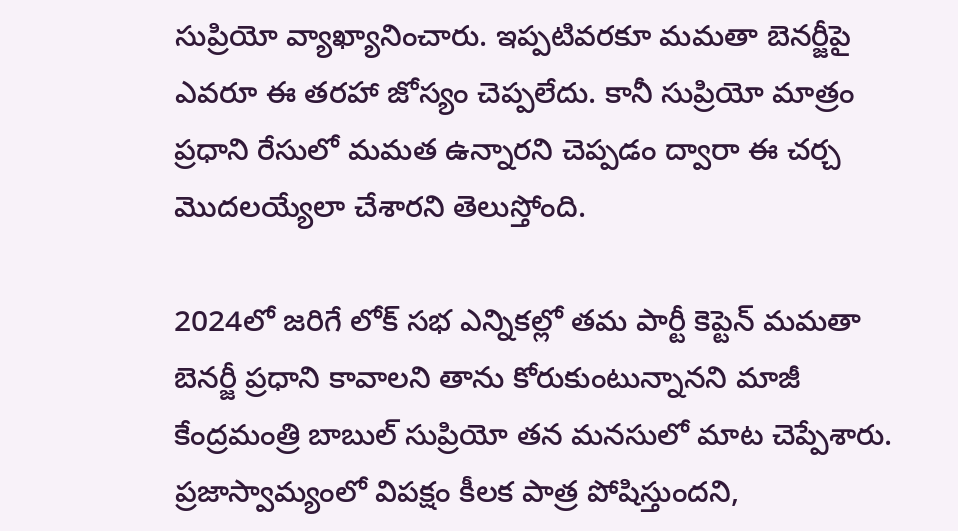సుప్రియో వ్యాఖ్యానించారు. ఇప్పటివరకూ మమతా బెనర్జీపై ఎవరూ ఈ తరహా జోస్యం చెప్పలేదు. కానీ సుప్రియో మాత్రం ప్రధాని రేసులో మమత ఉన్నారని చెప్పడం ద్వారా ఈ చర్చ మొదలయ్యేలా చేశారని తెలుస్తోంది.

2024లో జరిగే లోక్ సభ ఎన్నికల్లో తమ పార్టీ కెప్టెన్ మమతా బెనర్జీ ప్రధాని కావాలని తాను కోరుకుంటున్నానని మాజీ కేంద్రమంత్రి బాబుల్ సుప్రియో తన మనసులో మాట చెప్పేశారు. ప్రజాస్వామ్యంలో విపక్షం కీలక పాత్ర పోషిస్తుందని,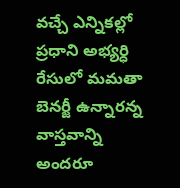వచ్చే ఎన్నికల్లో ప్రధాని అభ్యర్ధి రేసులో మమతా బెనర్జీ ఉన్నారన్న వాస్తవాన్ని అందరూ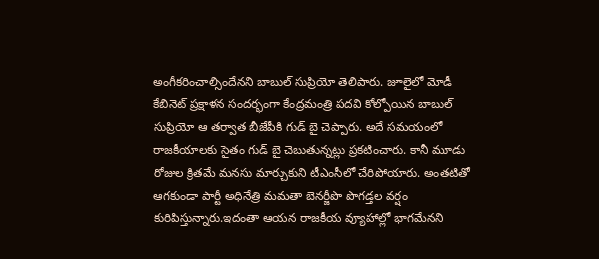అంగీకరించాల్సిందేనని బాబుల్ సుప్రియో తెలిపారు. జూలైలో మోడీ కేబినెట్ ప్రక్షాళన సందర్భంగా కేంద్రమంత్రి పదవి కోల్పోయిన బాబుల్ సుప్రియో ఆ తర్వాత బీజేపీకి గుడ్ బై చెప్పారు. అదే సమయంలో రాజకీయాలకు సైతం గుడ్ బై చెబుతున్నట్లు ప్రకటించారు. కానీ మూడు రోజుల క్రితమే మనసు మార్చుకుని టీఎంసీలో చేరిపోయారు. అంతటితో ఆగకుండా పార్టీ అధినేత్రి మమతా బెనర్జీపొ పొగడ్తల వర్షం కురిపిస్తున్నారు.ఇదంతా ఆయన రాజకీయ వ్యూహాల్లో భాగమేనని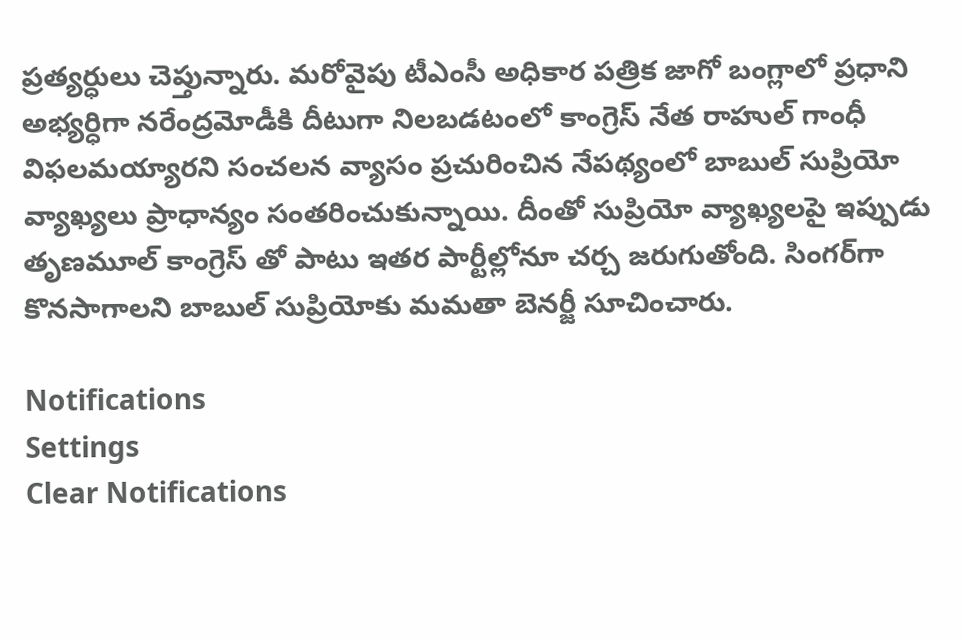ప్రత్యర్ధులు చెప్తున్నారు. మరోవైపు టీఎంసీ అధికార పత్రిక జాగో బంగ్లాలో ప్రధాని అభ్యర్ధిగా నరేంద్రమోడీకి దీటుగా నిలబడటంలో కాంగ్రెస్ నేత రాహుల్ గాంధీ విఫలమయ్యారని సంచలన వ్యాసం ప్రచురించిన నేపథ్యంలో బాబుల్ సుప్రియో వ్యాఖ్యలు ప్రాధాన్యం సంతరించుకున్నాయి. దీంతో సుప్రియో వ్యాఖ్యలపై ఇప్పుడు తృణమూల్ కాంగ్రెస్ తో పాటు ఇతర పార్టీల్లోనూ చర్చ జరుగుతోంది. సింగర్‌గా కొనసాగాలని బాబుల్ సుప్రియోకు మమతా బెనర్జీ సూచించారు.

Notifications
Settings
Clear Notifications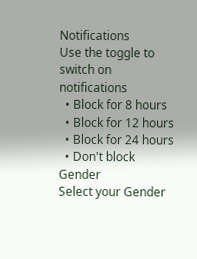Notifications
Use the toggle to switch on notifications
  • Block for 8 hours
  • Block for 12 hours
  • Block for 24 hours
  • Don't block
Gender
Select your Gender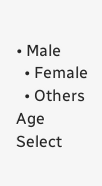• Male
  • Female
  • Others
Age
Select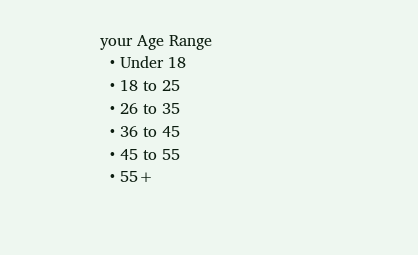your Age Range
  • Under 18
  • 18 to 25
  • 26 to 35
  • 36 to 45
  • 45 to 55
  • 55+